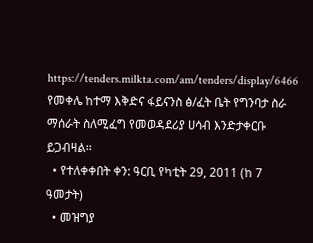https://tenders.milkta.com/am/tenders/display/6466
የመቀሌ ከተማ እቅድና ፋይናንስ ፅ/ፈት ቤት የግንባታ ስራ ማሰራት ስለሚፈግ የመወዳደሪያ ሀሳብ እንድታቀርቡ ይጋብዛል፡፡
  • የተለቀቀበት ቀን: ዓርቢ የካቲት 29, 2011 (ከ 7 ዓመታት)
  • መዝግያ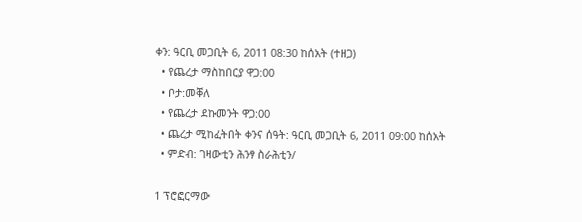ቀን: ዓርቢ መጋቢት 6, 2011 08:30 ከሰአት (ተዘጋ)
  • የጨረታ ማስከበርያ ዋጋ:00
  • ቦታ:መቐለ
  • የጨረታ ደኩመንት ዋጋ:00
  • ጨረታ ሚከፈትበት ቀንና ሰዓት: ዓርቢ መጋቢት 6, 2011 09:00 ከሰአት
  • ምድብ: ገዛውቲን ሕንፃ ስራሕቲን/

1 ፕሮፎርማው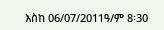እስከ 06/07/2011ዓ/ም 8፡30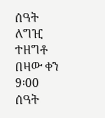ሰዓት ለግዢ ተዘግቶ በዛው ቀን 9፡00 ሰዓት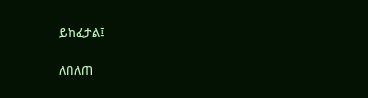ይከፈታል፤

ለበለጠ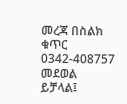መረጃ በስልክ ቁጥር 0342-408757 መደወል ይቻላል፤